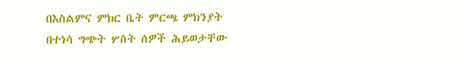በእስልምና ምክር ቤት ምርጫ ምክንያት በተነሳ ግጭት ሦስት ሰዎች ሕይወታቸው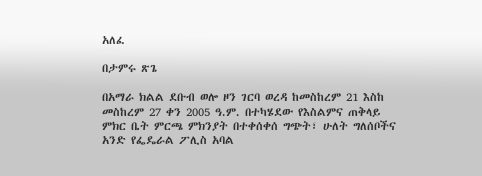አለፈ

በታምሩ ጽጌ

በአማራ ክልል ደቡብ ወሎ ዞን ገርባ ወረዳ ከመስከረም 21 እስከ መስከረም 27 ቀን 2005 ዓ.ም. በተካሄደው የእስልምና ጠቅላይ ምክር ቤት ምርጫ ምክንያት በተቀሰቀሰ ግጭት፣ ሁለት ግለሰቦችና አንድ የፌዴራል ፖሊስ አባል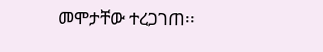መሞታቸው ተረጋገጠ፡፡